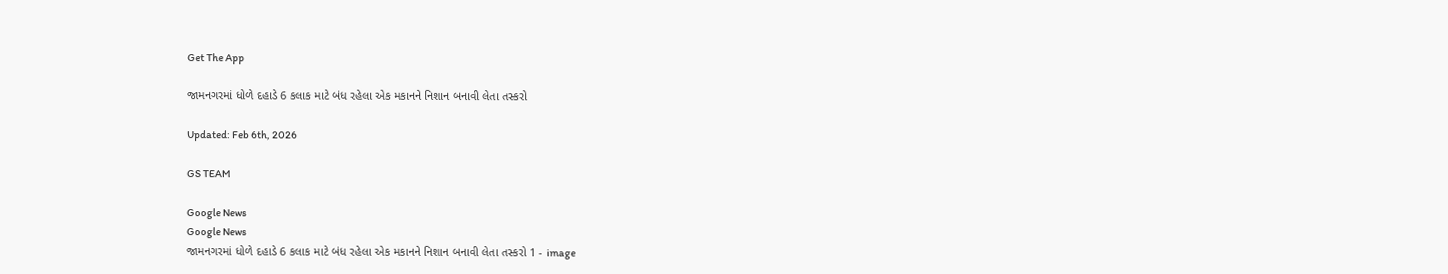Get The App

જામનગરમાં ધોળે દહાડે 6 કલાક માટે બંધ રહેલા એક મકાનને નિશાન બનાવી લેતા તસ્કરો

Updated: Feb 6th, 2026

GS TEAM

Google News
Google News
જામનગરમાં ધોળે દહાડે 6 કલાક માટે બંધ રહેલા એક મકાનને નિશાન બનાવી લેતા તસ્કરો 1 - image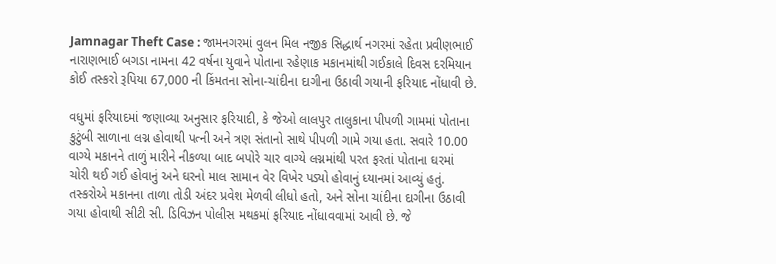Jamnagar Theft Case : જામનગરમાં વુલન મિલ નજીક સિદ્ધાર્થ નગરમાં રહેતા પ્રવીણભાઈ નારાણભાઈ બગડા નામના 42 વર્ષના યુવાને પોતાના રહેણાક મકાનમાંથી ગઈકાલે દિવસ દરમિયાન કોઈ તસ્કરો રૂપિયા 67,000 ની કિંમતના સોના-ચાંદીના દાગીના ઉઠાવી ગયાની ફરિયાદ નોંધાવી છે.

વધુમાં ફરિયાદમાં જણાવ્યા અનુસાર ફરિયાદી, કે જેઓ લાલપુર તાલુકાના પીપળી ગામમાં પોતાના કુટુંબી સાળાના લગ્ન હોવાથી પત્ની અને ત્રણ સંતાનો સાથે પીપળી ગામે ગયા હતા. સવારે 10.00 વાગ્યે મકાનને તાળું મારીને નીકળ્યા બાદ બપોરે ચાર વાગ્યે લગ્નમાંથી પરત ફરતાં પોતાના ઘરમાં ચોરી થઈ ગઈ હોવાનું અને ઘરનો માલ સામાન વેર વિખેર પડ્યો હોવાનું ધ્યાનમાં આવ્યું હતું. તસ્કરોએ મકાનના તાળા તોડી અંદર પ્રવેશ મેળવી લીધો હતો, અને સોના ચાંદીના દાગીના ઉઠાવી ગયા હોવાથી સીટી સી. ડિવિઝન પોલીસ મથકમાં ફરિયાદ નોંધાવવામાં આવી છે. જે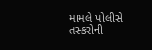મામલે પોલીસે તસ્કરોની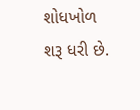શોધખોળ શરૂ ધરી છે.